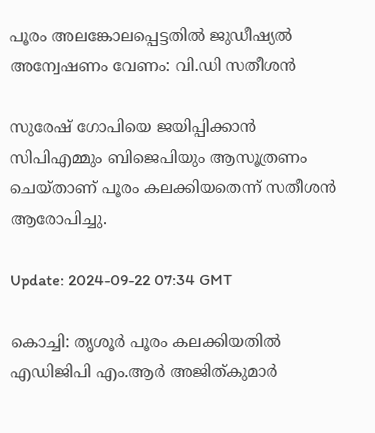പൂരം അലങ്കോലപ്പെട്ടതിൽ ജുഡീഷ്യൽ അന്വേഷണം വേണം: വി.ഡി സതീശൻ

സുരേഷ് ഗോപിയെ ജയിപ്പിക്കാൻ സിപിഎമ്മും ബിജെപിയും ആസൂത്രണം ചെയ്താണ് പൂരം കലക്കിയതെന്ന് സതീശൻ ആരോപിച്ചു.

Update: 2024-09-22 07:34 GMT

കൊച്ചി: തൃശൂർ പൂരം കലക്കിയതിൽ എഡിജിപി എം.ആർ അജിത്കുമാർ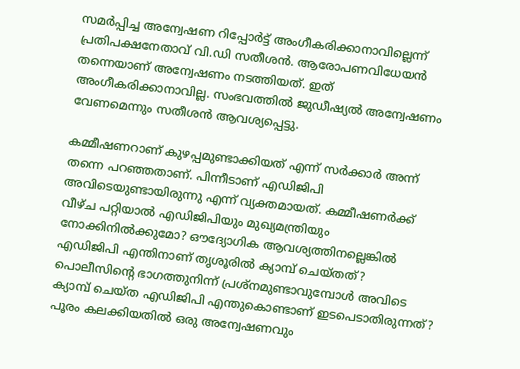സമർപ്പിച്ച അന്വേഷണ റിപ്പോർട്ട് അംഗീകരിക്കാനാവില്ലെന്ന് പ്രതിപക്ഷനേതാവ് വി.ഡി സതീശൻ. ആരോപണവിധേയൻ തന്നെയാണ് അന്വേഷണം നടത്തിയത്. ഇത് അംഗീകരിക്കാനാവില്ല. സംഭവത്തിൽ ജുഡീഷ്യൽ അന്വേഷണം വേണമെന്നും സതീശൻ ആവശ്യപ്പെട്ടു.

കമ്മീഷണറാണ് കുഴപ്പമുണ്ടാക്കിയത് എന്ന് സർക്കാർ അന്ന് തന്നെ പറഞ്ഞതാണ്. പിന്നീടാണ് എഡിജിപി അവിടെയുണ്ടായിരുന്നു എന്ന് വ്യക്തമായത്. കമ്മീഷണർക്ക് വീഴ്ച പറ്റിയാൽ എഡിജിപിയും മുഖ്യമന്ത്രിയും നോക്കിനിൽക്കുമോ? ഔദ്യോഗിക ആവശ്യത്തിനല്ലെങ്കിൽ എഡിജിപി എന്തിനാണ് തൃശൂരിൽ ക്യാമ്പ് ചെയ്തത്? പൊലീസിന്റെ ഭാഗത്തുനിന്ന് പ്രശ്‌നമുണ്ടാവുമ്പോൾ അവിടെ ക്യാമ്പ് ചെയ്ത എഡിജിപി എന്തുകൊണ്ടാണ് ഇടപെടാതിരുന്നത്? പൂരം കലക്കിയതിൽ ഒരു അന്വേഷണവും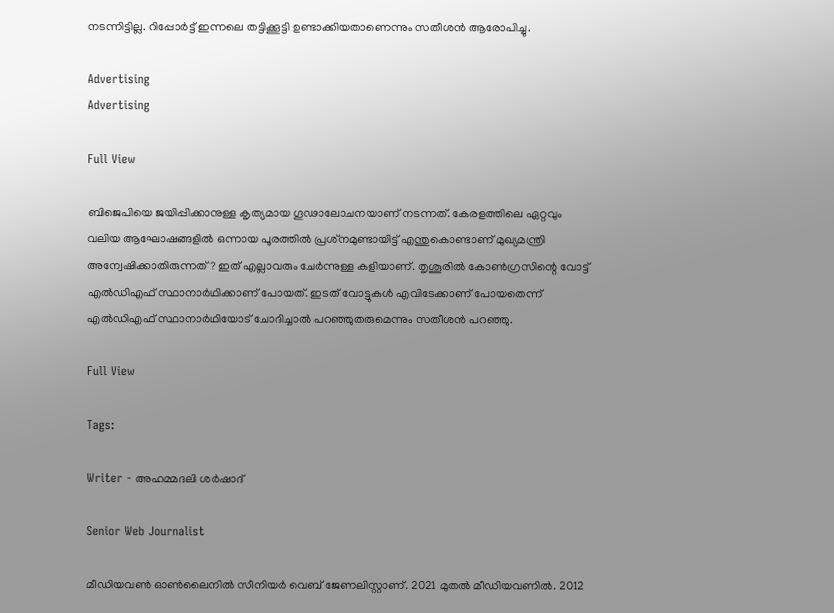നടന്നിട്ടില്ല. റിപ്പോർട്ട് ഇന്നലെ തട്ടിക്കൂട്ടി ഉണ്ടാക്കിയതാണെന്നും സതീശൻ ആരോപിച്ചു.

Advertising
Advertising

Full View

ബിജെപിയെ ജയിപ്പിക്കാനുള്ള കൃത്യമായ ഗൂഢാലോചനയാണ് നടന്നത്. കേരളത്തിലെ ഏറ്റവും വലിയ ആഘോഷങ്ങളിൽ ഒന്നായ പൂരത്തിൽ പ്രശ്‌നമുണ്ടായിട്ട് എന്തുകൊണ്ടാണ് മുഖ്യമന്ത്രി അന്വേഷിക്കാതിരുന്നത്? ഇത് എല്ലാവരും ചേർന്നുള്ള കളിയാണ്. തൃശൂരിൽ കോൺഗ്രസിന്റെ വോട്ട് എൽഡിഎഫ് സ്ഥാനാർഥിക്കാണ് പോയത്. ഇടത് വോട്ടുകൾ എവിടേക്കാണ് പോയതെന്ന് എൽഡിഎഫ് സ്ഥാനാർഥിയോട് ചോദിച്ചാൽ പറഞ്ഞുതരുമെന്നും സതീശൻ പറഞ്ഞു.

Full View

Tags:

Writer - അഹമ്മദലി ശര്‍ഷാദ്

Senior Web Journalist

മീഡിയവൺ ഓൺലൈനിൽ സീനിയർ വെബ് ജേണലിസ്റ്റാണ്. 2021 മുതൽ മീഡിയവണിൽ. 2012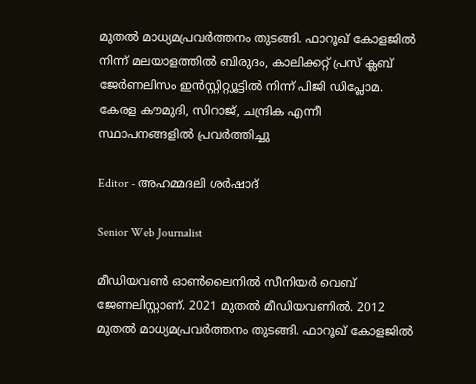മുതൽ മാധ്യമപ്രവർത്തനം തുടങ്ങി. ഫാറൂഖ് കോളജിൽ നിന്ന് മലയാളത്തിൽ ബിരുദം, കാലിക്കറ്റ് പ്രസ് ക്ലബ് ജേർണലിസം ഇൻസ്റ്റിറ്റ്യൂട്ടിൽ നിന്ന് പിജി ഡിപ്ലോമ. കേരള കൗമുദി, സിറാജ്, ചന്ദ്രിക എന്നീ സ്ഥാപനങ്ങളിൽ പ്രവർത്തിച്ചു

Editor - അഹമ്മദലി ശര്‍ഷാദ്

Senior Web Journalist

മീഡിയവൺ ഓൺലൈനിൽ സീനിയർ വെബ് ജേണലിസ്റ്റാണ്. 2021 മുതൽ മീഡിയവണിൽ. 2012 മുതൽ മാധ്യമപ്രവർത്തനം തുടങ്ങി. ഫാറൂഖ് കോളജിൽ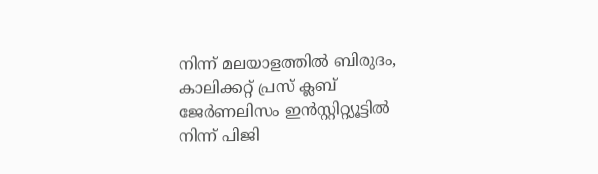നിന്ന് മലയാളത്തിൽ ബിരുദം, കാലിക്കറ്റ് പ്രസ് ക്ലബ് ജേർണലിസം ഇൻസ്റ്റിറ്റ്യൂട്ടിൽ നിന്ന് പിജി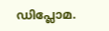ഡിപ്ലോമ.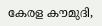കേരള കൗമുദി,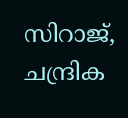സിറാജ്, ചന്ദ്രിക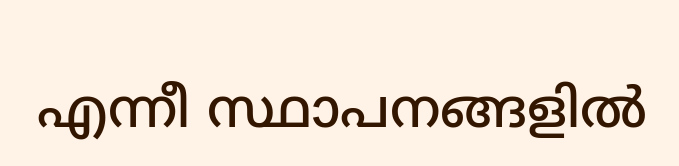എന്നീ സ്ഥാപനങ്ങളിൽ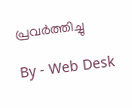പ്രവർത്തിച്ചു

By - Web Desk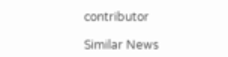contributor

Similar News